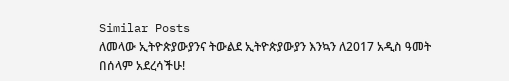Similar Posts
ለመላው ኢትዮጵያውያንና ትውልደ ኢትዮጵያውያን እንኳን ለ2017 አዲስ ዓመት በሰላም አደረሳችሁ!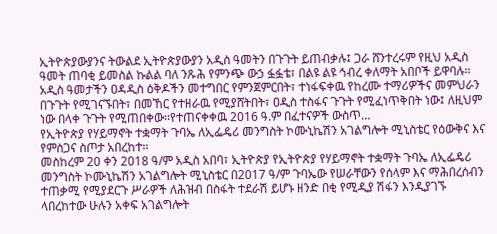ኢትዮጵያውያንና ትውልደ ኢትዮጵያውያን አዲስ ዓመትን በጉጉት ይጠብቃሉ፤ ጋራ ሸንተረሩም የዚህ አዲስ ዓመት ጠባቂ ይመስል ኩልል ባለ ንጹሕ የምንጭ ውኃ ፏፏቴ፣ በልዩ ልዩ ኅብረ ቀለማት አበቦች ይዋባሉ፡፡ አዲስ ዓመታችን ዐዳዲስ ዕቅዶችን መተግበር የምንጀምርበት፣ ተነፋፍቀዉ የከረሙ ተማሪዎችና መምህራን በጉጉት የሚገናኙበት፣ በመኸር የተዘራዉ የሚያሸትበት፣ ዐዲስ ተስፋና ጉጉት የሚፈነጥቅበት ነው፤ ለዚህም ነው በላቀ ጉጉት የሚጠበቀው፡፡የተጠናቀቀዉ 2016 ዓ.ም በፈተናዎች ውስጥ…
የኢትዮጵያ የሃይማኖት ተቋማት ጉባኤ ለኢፌዴሪ መንግስት ኮሙኒኬሽን አገልግሎት ሚኒስቴር የዕውቅና እና የምስጋና ስጦታ አበረከተ፡፡
መስከረም 20 ቀን 2018 ዓ/ም አዲስ አበባ፣ ኢትዮጵያ የኢትዮጵያ የሃይማኖት ተቋማት ጉባኤ ለኢፌዴሪ መንግስት ኮሙኒኬሽን አገልግሎት ሚኒስቴር በ2017 ዓ/ም ጉባኤው የሠራቸውን የሰላም እና ማሕበረሰብን ተጠቃሚ የሚያደርጉ ሥራዎች ለሕዝብ በስፋት ተደራሽ ይሆኑ ዘንድ በቂ የሚዲያ ሽፋን እንዲያገኙ ላበረከተው ሁሉን አቀፍ አገልግሎት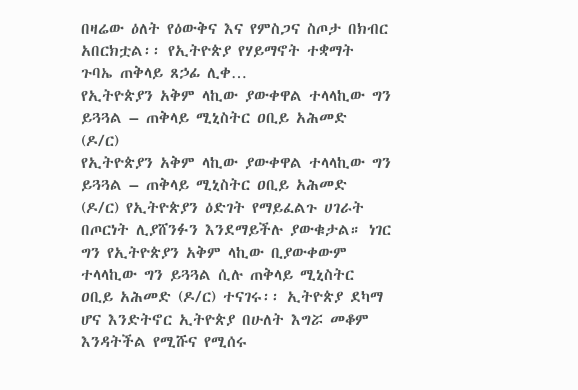በዛሬው ዕለት የዕውቅና እና የምስጋና ስጦታ በክብር አበርክቷል፡፡ የኢትዮጵያ የሃይማኖት ተቋማት ጉባኤ ጠቅላይ ጸኃፊ ሊቀ…
የኢትዮጵያን አቅም ላኪው ያውቀዋል ተላላኪው ግን ይጓጓል – ጠቅላይ ሚኒስትር ዐቢይ አሕመድ (ዶ/ር)
የኢትዮጵያን አቅም ላኪው ያውቀዋል ተላላኪው ግን ይጓጓል – ጠቅላይ ሚኒስትር ዐቢይ አሕመድ (ዶ/ር) የኢትዮጵያን ዕድገት የማይፈልጉ ሀገራት በጦርነት ሊያሸንፉን እንደማይችሉ ያውቁታል። ነገር ግን የኢትዮጵያን አቅም ላኪው ቢያውቀውም ተላላኪው ግን ይጓጓል ሲሉ ጠቅላይ ሚኒስትር ዐቢይ አሕመድ (ዶ/ር) ተናገሩ፡፡ ኢትዮጵያ ደካማ ሆና እንድትኖር ኢትዮጵያ በሁለት እግሯ መቆም እንዳትችል የሚሹና የሚሰሩ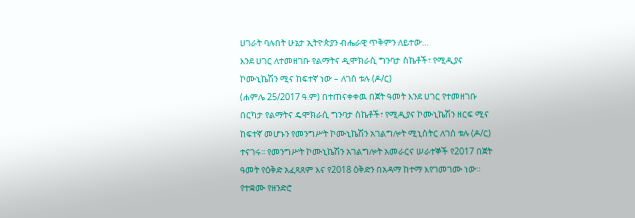ሀገራት ባሉበት ሁኔታ ኢትዮጵያን ብሔራዊ ጥቅምን ለይተው…
እንደ ሀገር ለተመዘገቡ የልማትና ዲሞክራሲ ግንባታ ስኬቶች፣ የሚዲያና ኮሙኒኬሽን ሚና ከፍተኛ ነው – ለገሰ ቱሉ (ዶ/ር)
(ሐምሌ 25/2017 ዓ.ም) በተጠናቀቀዉ በጀት ዓመት እንደ ሀገር የተመዘገቡ በርካታ የልማትና ዴሞክራሲ ግንባታ ስኬቶች፣ የሚዲያና ኮሙኒኬሽን ዘርፍ ሚና ከፍተኛ መሆኑን የመንግሥት ኮሙኒኬሽን አገልግሎት ሚኒስትር ለገሰ ቱሉ (ዶ/ር) ተናገሩ፡፡ የመንግሥት ኮሙኒኬሽን አገልግሎት አመራርና ሠራተኞች የ2017 በጀት ዓመት የዕቅድ አፈጻጸም እና የ2018 ዕቅድን በአዳማ ከተማ እየገመገሙ ነው። የተቋሙ የዘንድሮ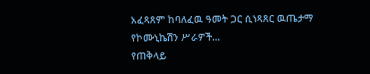አፈጻጸም ከባለፈዉ ዓመት ጋር ሲነጻጸር ዉጤታማ የኮሙኒኬሽን ሥራዎች…
የጠቅላይ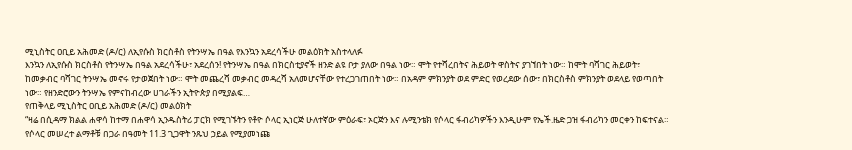ሚኒስትር ዐቢይ አሕመድ (ዶ/ር) ለኢየሱስ ክርስቶስ የትንሣኤ በዓል የእንኳን አደረሳችሁ መልዕክት አስተላለፉ
እንኳን ለኢየሱስ ክርስቶስ የትንሣኤ በዓል አደረሳችሁ፣ አደረሰን! የትንሣኤ በዓል በክርስቲያኖች ዘንድ ልዩ ቦታ ያለው በዓል ነው። ሞት የተሻረበትና ሕይወት ዋስትና ያገኘበት ነው። ከሞት ባሻገር ሕይወት፣ ከመቃብር ባሻገር ትንሣኤ መኖሩ የታወጀበት ነው። ሞት መጨረሻ መቃብር መዳረሻ አለመሆናቸው የተረጋገጠበት ነው። በአዳም ምክንያት ወደ ምድር የወረደው ሰው፣ በክርስቶስ ምክንያት ወደላይ የወጣበት ነው። የዘንድሮውን ትንሣኤ የምናከብረው ሀገራችን ኢትዮጵያ በሚያልፍ…
የጠቅላይ ሚኒስትር ዐቢይ አሕመድ (ዶ/ር) መልዕክት
“ዛሬ በሲዳማ ክልል ሐዋሳ ከተማ በሐዋሳ ኢንዱስትሪ ፓርክ የሚገኙትን የቶዮ ሶላር ኢነርጅ ሁለተኛው ምዕራፍ፣ ኦርጅን እና ሉሚንቴክ የሶላር ፋብሪካዎችን እንዲሁም የኤች.ዜድ ጋዝ ፋብሪካን መርቀን ከፍተናል። የሶላር መሠረተ ልማቶቹ በጋራ በዓመት 11.3 ጊጋዋት ንጹህ ኃይል የሚያመነጩ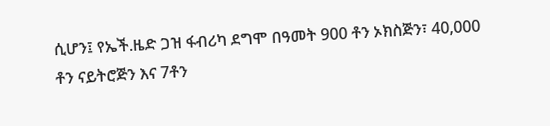ሲሆን፤ የኤች.ዜድ ጋዝ ፋብሪካ ደግሞ በዓመት 900 ቶን ኦክስጅን፣ 40,000 ቶን ናይትሮጅን እና 7ቶን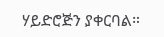ሃይድሮጅን ያቀርባል።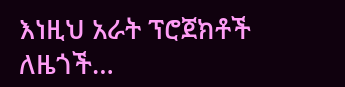እነዚህ አራት ፕሮጀክቶች ለዜጎች…